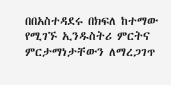በበአስተዳደሩ በክፍለ ከተማው የሚገኙ ኢንዱስትሪ ምርትና ምርታማነታቸውን ለማረጋገጥ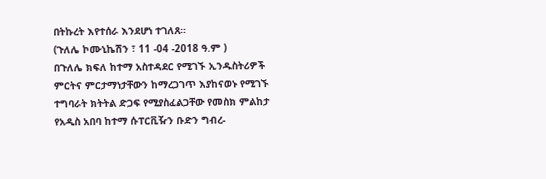በትኩረት እየተሰራ እንደሆነ ተገለጸ።
(ጉለሌ ኮሙኒኬሽን ፣ 11 -04 -2018 ዓ.ም )
በጉለሌ ክፍለ ከተማ አስተዳደር የሚገኙ ኢንዱስትሪዎች ምርትና ምርታማነታቸውን ከማረጋገጥ እያከናወኑ የሚገኙ ተግባራት ክትትል ድጋፍ የሚያስፈልጋቸው የመስክ ምልከታ የአዲስ አበባ ከተማ ሱፐርቪዥን ቡድን ግብረ-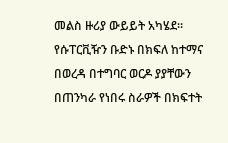መልስ ዙሪያ ውይይት አካሄደ።
የሱፐርቪዥን ቡድኑ በክፍለ ከተማና በወረዳ በተግባር ወርዶ ያያቸውን በጠንካራ የነበሩ ስራዎች በክፍተት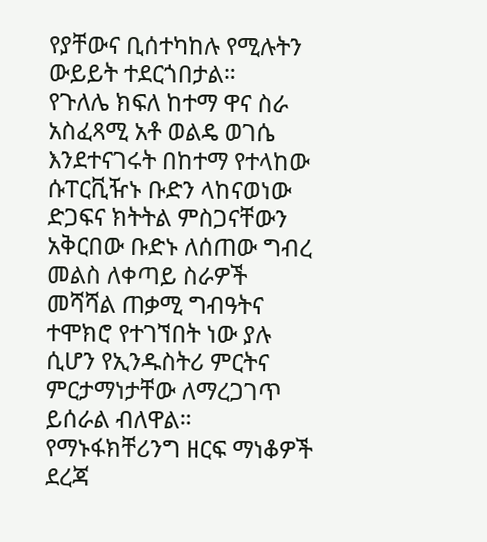የያቸውና ቢሰተካከሉ የሚሉትን ውይይት ተደርጎበታል።
የጉለሌ ክፍለ ከተማ ዋና ስራ አስፈጻሚ አቶ ወልዴ ወገሴ እንደተናገሩት በከተማ የተላከው ሱፐርቪዥኑ ቡድን ላከናወነው ድጋፍና ክትትል ምስጋናቸውን አቅርበው ቡድኑ ለሰጠው ግብረ መልስ ለቀጣይ ስራዎች መሻሻል ጠቃሚ ግብዓትና ተሞክሮ የተገኘበት ነው ያሉ ሲሆን የኢንዱስትሪ ምርትና ምርታማነታቸው ለማረጋገጥ ይሰራል ብለዋል።
የማኑፋክቸሪንግ ዘርፍ ማነቆዎች ደረጃ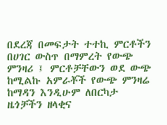በደረጃ በመፍታት ተተኪ ምርቶችን በሀገር ውስጥ በማምረት የውጭ ምንዛሪ ፤ ምርቶቻቸውን ወደ ውጭ ከሚልኩ አምራቾች የውጭ ምንዛሬ ከማዳን እንዲሁም ለበርካታ ዜጎቻችን ዘላቂና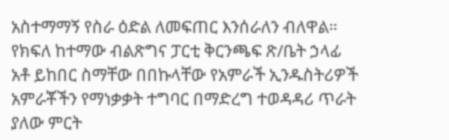አስተማማኝ የስራ ዕድል ለመፍጠር እንሰራለን ብለዋል።
የክፍለ ከተማው ብልጽግና ፓርቲ ቅርንጫፍ ጽ/ቤት ኃላፊ አቶ ይከበር ስማቸው በበኩላቸው የአምራች ኢንዱስትሪዎች አምራቾችን የማነቃቃት ተግባር በማድረግ ተወዳዳሪ ጥራት ያለው ምርት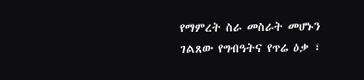የማምረት ስራ መስራት መሆኑን ገልጸው የግብዓትና የጥሬ ዕቃ ፣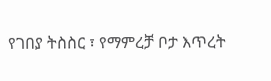የገበያ ትስስር ፣ የማምረቻ ቦታ እጥረት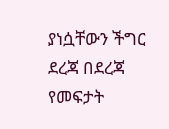ያነሷቸውን ችግር ደረጃ በደረጃ የመፍታት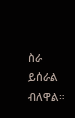ስራ ይሰራል ብለዋል።